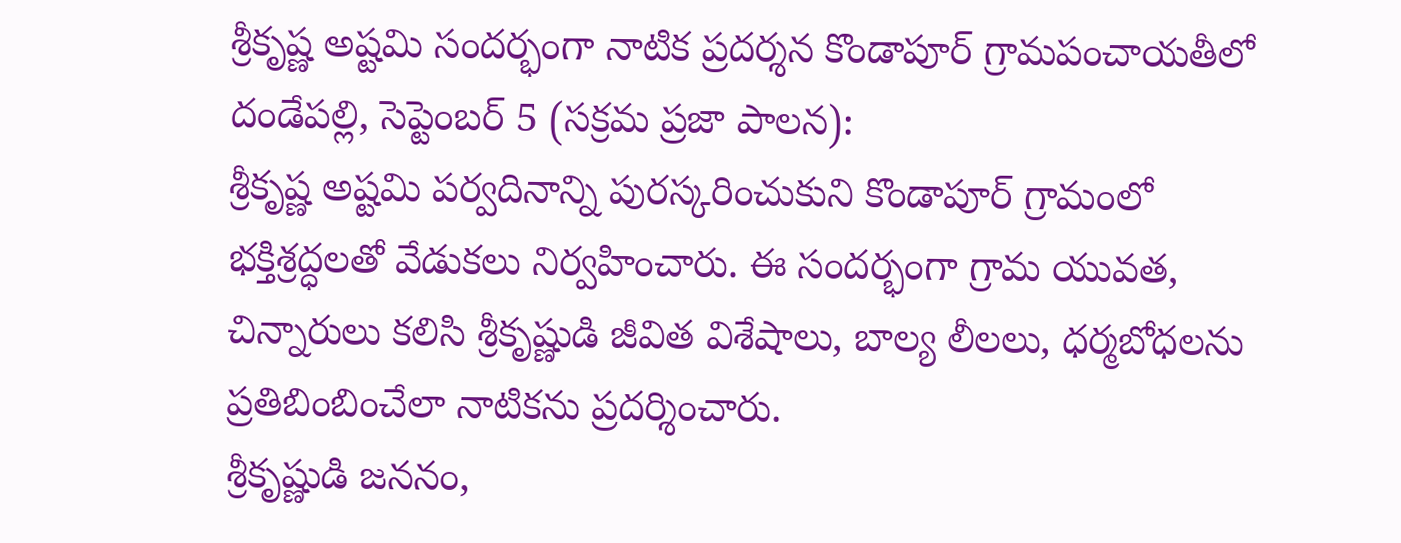శ్రీకృష్ణ అష్టమి సందర్భంగా నాటిక ప్రదర్శన కొండాపూర్ గ్రామపంచాయతీలో
దండేపల్లి, సెప్టెంబర్ 5 (సక్రమ ప్రజా పాలన):
శ్రీకృష్ణ అష్టమి పర్వదినాన్ని పురస్కరించుకుని కొండాపూర్ గ్రామంలో భక్తిశ్రద్ధలతో వేడుకలు నిర్వహించారు. ఈ సందర్భంగా గ్రామ యువత, చిన్నారులు కలిసి శ్రీకృష్ణుడి జీవిత విశేషాలు, బాల్య లీలలు, ధర్మబోధలను ప్రతిబింబించేలా నాటికను ప్రదర్శించారు.
శ్రీకృష్ణుడి జననం,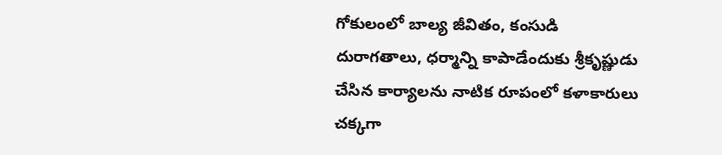గోకులంలో బాల్య జీవితం, కంసుడి దురాగతాలు, ధర్మాన్ని కాపాడేందుకు శ్రీకృష్ణుడు చేసిన కార్యాలను నాటిక రూపంలో కళాకారులు చక్కగా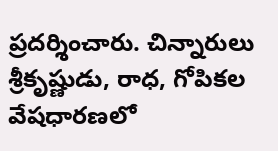ప్రదర్శించారు. చిన్నారులు శ్రీకృష్ణుడు, రాధ, గోపికల వేషధారణలో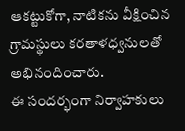ఆకట్టుకోగా, నాటికను వీక్షించిన గ్రామస్థులు కరతాళధ్వనులతో అభినందించారు.
ఈ సందర్భంగా నిర్వాహకులు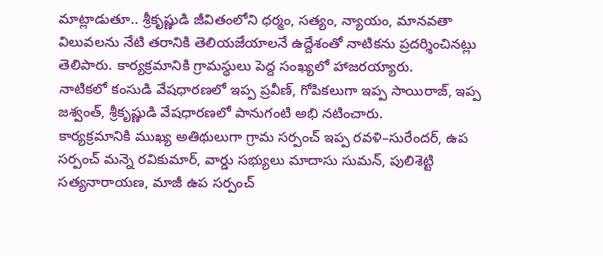మాట్లాడుతూ.. శ్రీకృష్ణుడి జీవితంలోని ధర్మం, సత్యం, న్యాయం, మానవతా విలువలను నేటి తరానికి తెలియజేయాలనే ఉద్దేశంతో నాటికను ప్రదర్శించినట్లు తెలిపారు. కార్యక్రమానికి గ్రామస్థులు పెద్ద సంఖ్యలో హాజరయ్యారు.
నాటికలో కంసుడి వేషధారణలో ఇప్ప ప్రవీణ్, గోపికలుగా ఇప్ప సాయిరాజ్, ఇప్ప జశ్వంత్, శ్రీకృష్ణుడి వేషధారణలో పానుగంటి అభి నటించారు.
కార్యక్రమానికి ముఖ్య అతిథులుగా గ్రామ సర్పంచ్ ఇప్ప రవళి–సురేందర్, ఉప సర్పంచ్ మన్నె రవికుమార్, వార్డు సభ్యులు మాదాసు సుమన్, పులిశెట్టి సత్యనారాయణ, మాజీ ఉప సర్పంచ్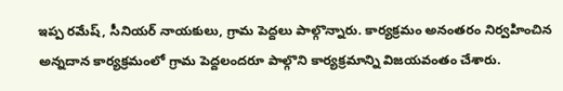ఇప్ప రమేష్, సీనియర్ నాయకులు, గ్రామ పెద్దలు పాల్గొన్నారు. కార్యక్రమం అనంతరం నిర్వహించిన అన్నదాన కార్యక్రమంలో గ్రామ పెద్దలందరూ పాల్గొని కార్యక్రమాన్ని విజయవంతం చేశారు.